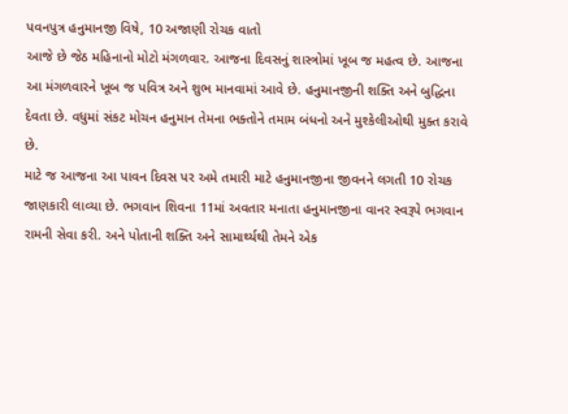પવનપુત્ર હનુમાનજી વિષે, 10 અજાણી રોચક વાતો
આજે છે જેઠ મહિનાનો મોટો મંગળવાર. આજના દિવસનું શાસ્ત્રોમાં ખૂબ જ મહત્વ છે. આજના આ મંગળવારને ખૂબ જ પવિત્ર અને શુભ માનવામાં આવે છે. હનુમાનજીની શક્તિ અને બુદ્ધિના દેવતા છે. વધુમાં સંકટ મોચન હનુમાન તેમના ભક્તોને તમામ બંધનો અને મુશ્કેલીઓથી મુક્ત કરાવે છે.
માટે જ આજના આ પાવન દિવસ પર અમે તમારી માટે હનુમાનજીના જીવનને લગતી 10 રોચક જાણકારી લાવ્યા છે. ભગવાન શિવના 11માં અવતાર મનાતા હનુમાનજીના વાનર સ્વરૂપે ભગવાન રામની સેવા કરી. અને પોતાની શક્તિ અને સામાર્થ્યથી તેમને એક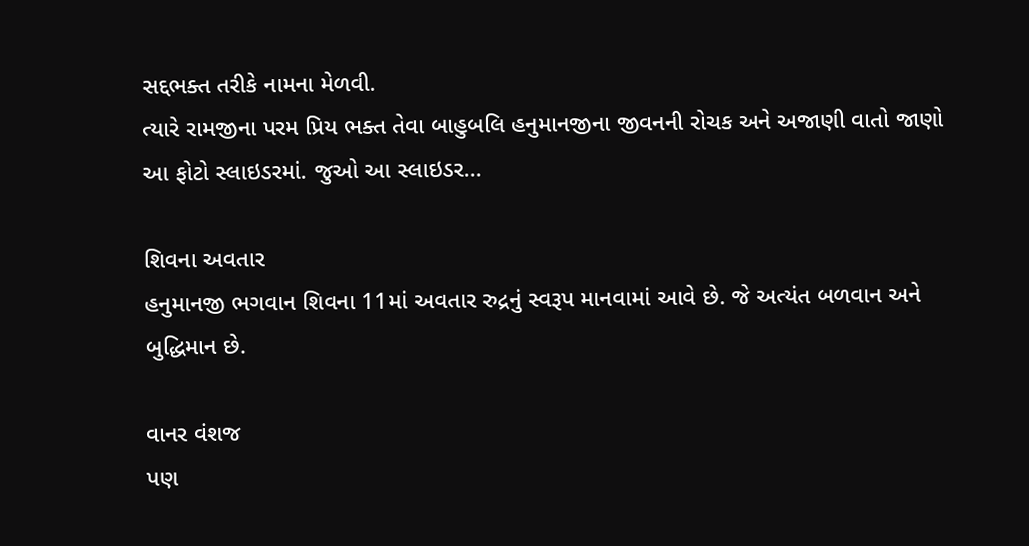સદ્દભક્ત તરીકે નામના મેળવી.
ત્યારે રામજીના પરમ પ્રિય ભક્ત તેવા બાહુબલિ હનુમાનજીના જીવનની રોચક અને અજાણી વાતો જાણો આ ફોટો સ્લાઇડરમાં. જુઓ આ સ્લાઇડર...

શિવના અવતાર
હનુમાનજી ભગવાન શિવના 11માં અવતાર રુદ્રનું સ્વરૂપ માનવામાં આવે છે. જે અત્યંત બળવાન અને બુદ્ધિમાન છે.

વાનર વંશજ
પણ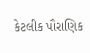કેટલીક પૌરાણિક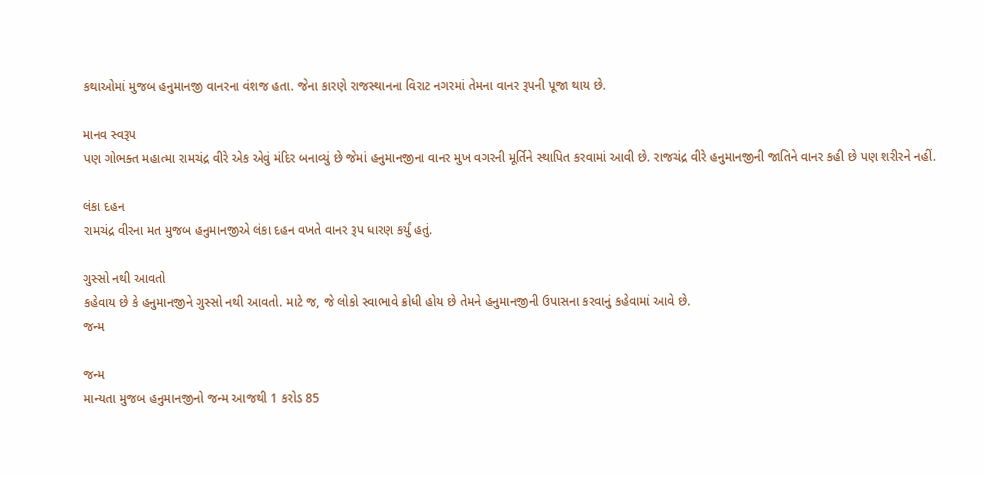કથાઓમાં મુજબ હનુમાનજી વાનરના વંશજ હતા. જેના કારણે રાજસ્થાનના વિરાટ નગરમાં તેમના વાનર રૂપની પૂજા થાય છે.

માનવ સ્વરૂપ
પણ ગોભક્ત મહાત્મા રામચંદ્ર વીરે એક એવું મંદિર બનાવ્યું છે જેમાં હનુમાનજીના વાનર મુખ વગરની મૂર્તિને સ્થાપિત કરવામાં આવી છે. રાજચંદ્ર વીરે હનુમાનજીની જાતિને વાનર કહી છે પણ શરીરને નહીં.

લંકા દહન
રામચંદ્ર વીરના મત મુજબ હનુમાનજીએ લંકા દહન વખતે વાનર રૂપ ધારણ કર્યું હતું.

ગુસ્સો નથી આવતો
કહેવાય છે કે હનુમાનજીને ગુસ્સો નથી આવતો. માટે જ, જે લોકો સ્વાભાવે ક્રોધી હોય છે તેમને હનુમાનજીની ઉપાસના કરવાનું કહેવામાં આવે છે.
જન્મ

જન્મ
માન્યતા મુજબ હનુમાનજીનો જન્મ આજથી 1 કરોડ 85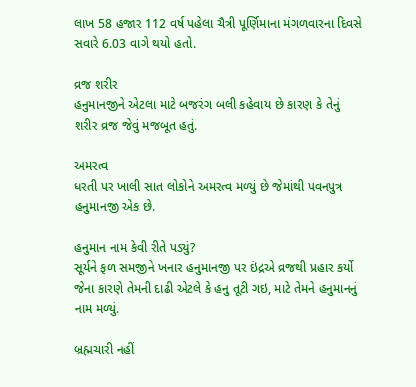લાખ 58 હજાર 112 વર્ષ પહેલા ચૈત્રી પૂર્ણિમાના મંગળવારના દિવસે સવારે 6.03 વાગે થયો હતો.

વ્રજ શરીર
હનુમાનજીને એટલા માટે બજરંગ બલી કહેવાય છે કારણ કે તેનું શરીર વ્રજ જેવું મજબૂત હતું.

અમરત્વ
ધરતી પર ખાલી સાત લોકોને અમરત્વ મળ્યું છે જેમાંથી પવનપુત્ર હનુમાનજી એક છે.

હનુમાન નામ કેવી રીતે પડ્યું?
સૂર્યને ફળ સમજીને ખનાર હનુમાનજી પર ઇંદ્રએ વ્રજથી પ્રહાર કર્યો જેના કારણે તેમની દાઢી એટલે કે હનુ તૂટી ગઇ, માટે તેમને હનુમાનનું નામ મળ્યું.

બ્રહ્મચારી નહીં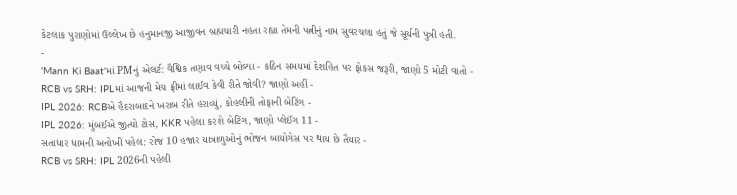કેટલાક પુરાણોમાં ઉલ્લેખ છે હનુમાનજી આજીવન બ્રહ્મચારી નહતા રહ્યા તેમની પત્નીનું નામ સુવરચલા હતું જે સૂર્યની પુત્રી હતી.
-
'Mann Ki Baat'માં PMનું એલર્ટ: વૈશ્વિક તણાવ વચ્ચે બોલ્યા - કઠિન સમયમાં દેશહિત પર ફોકસ જરૂરી, જાણો 5 મોટી વાતો -
RCB vs SRH: IPLમાં આજની મેચ ફ્રીમાં લાઈવ કેવી રીતે જોવી? જાણો અહીં -
IPL 2026: RCBએ હૈદરાબાદને ખરાબ રીતે હરાવ્યું, કોહલીની તોફાની બેટિંગ -
IPL 2026: મુંબઈએ જીત્યો ટોસ, KKR પહેલા કરશે બેટિંગ, જાણો પ્લેઈંગ 11 -
સતાધાર ધામની અનોખી પહેલ: રોજ 10 હજાર યાત્રાળુઓનું ભોજન બાયોગેસ પર થાય છે તૈયાર -
RCB vs SRH: IPL 2026ની પહેલી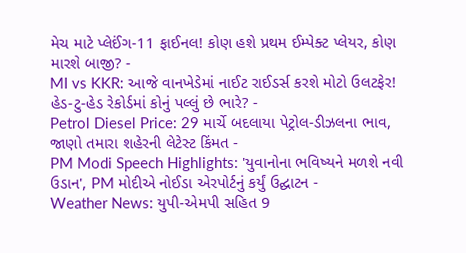મેચ માટે પ્લેઈંગ-11 ફાઈનલ! કોણ હશે પ્રથમ ઈમ્પેક્ટ પ્લેયર, કોણ મારશે બાજી? -
MI vs KKR: આજે વાનખેડેમાં નાઈટ રાઈડર્સ કરશે મોટો ઉલટફેર! હેડ-ટુ-હેડ રેકોર્ડમાં કોનું પલ્લું છે ભારે? -
Petrol Diesel Price: 29 માર્ચે બદલાયા પેટ્રોલ-ડીઝલના ભાવ, જાણો તમારા શહેરની લેટેસ્ટ કિંમત -
PM Modi Speech Highlights: 'યુવાનોના ભવિષ્યને મળશે નવી ઉડાન', PM મોદીએ નોઈડા એરપોર્ટનું કર્યું ઉદ્ઘાટન -
Weather News: યુપી-એમપી સહિત 9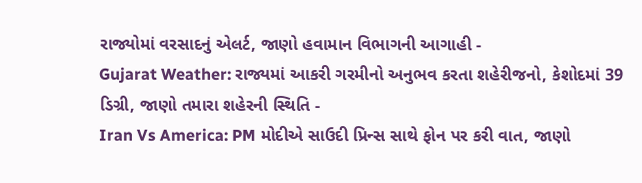રાજ્યોમાં વરસાદનું એલર્ટ, જાણો હવામાન વિભાગની આગાહી -
Gujarat Weather: રાજ્યમાં આકરી ગરમીનો અનુભવ કરતા શહેરીજનો, કેશોદમાં 39 ડિગ્રી, જાણો તમારા શહેરની સ્થિતિ -
Iran Vs America: PM મોદીએ સાઉદી પ્રિન્સ સાથે ફોન પર કરી વાત, જાણો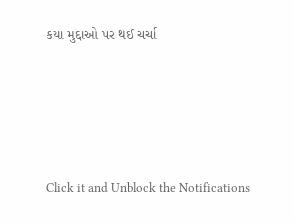કયા મુદ્દાઓ પર થઈ ચર્ચા






Click it and Unblock the Notifications